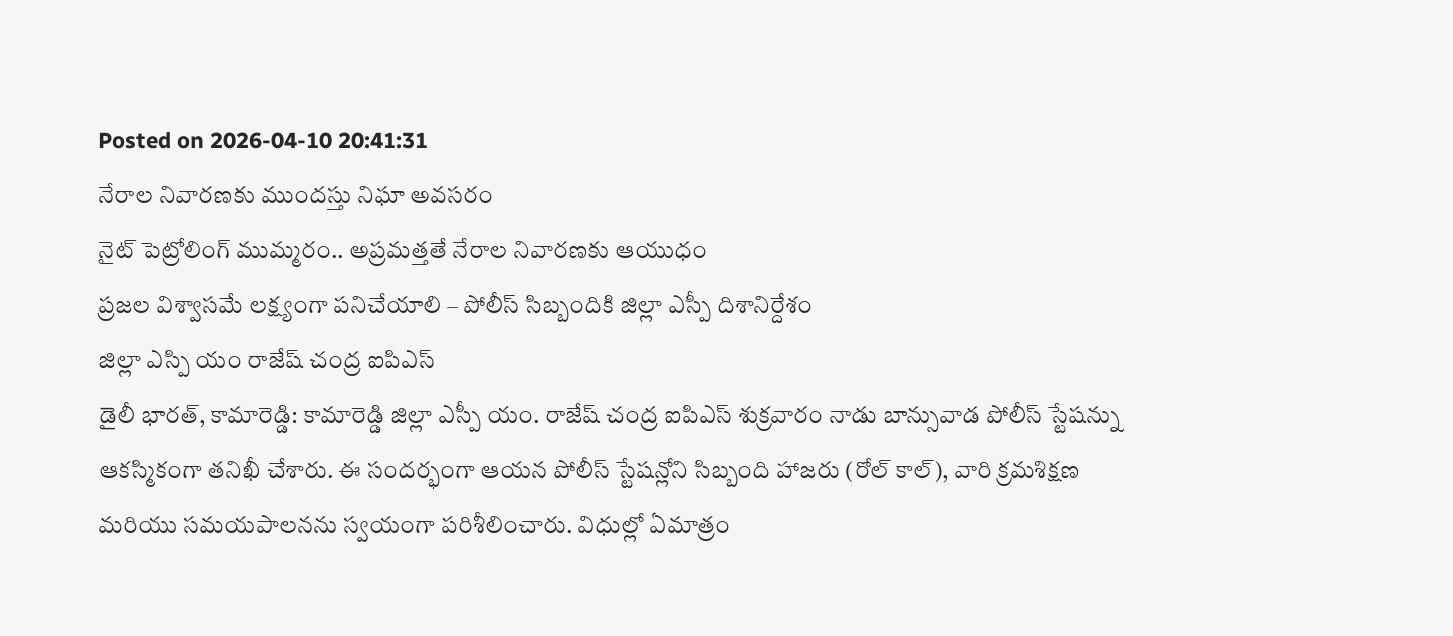Posted on 2026-04-10 20:41:31
నేరాల నివారణకు ముందస్తు నిఘా అవసరం
నైట్ పెట్రోలింగ్ ముమ్మరం.. అప్రమత్తతే నేరాల నివారణకు ఆయుధం
ప్రజల విశ్వాసమే లక్ష్యంగా పనిచేయాలి – పోలీస్ సిబ్బందికి జిల్లా ఎస్పీ దిశానిర్దేశం
జిల్లా ఎస్పి యం రాజేష్ చంద్ర ఐపిఎస్
డైలీ భారత్, కామారెడ్డి: కామారెడ్డి జిల్లా ఎస్పీ యం. రాజేష్ చంద్ర ఐపిఎస్ శుక్రవారం నాడు బాన్సువాడ పోలీస్ స్టేషన్ను ఆకస్మికంగా తనిఖీ చేశారు. ఈ సందర్భంగా ఆయన పోలీస్ స్టేషన్లోని సిబ్బంది హాజరు (రోల్ కాల్), వారి క్రమశిక్షణ మరియు సమయపాలనను స్వయంగా పరిశీలించారు. విధుల్లో ఏమాత్రం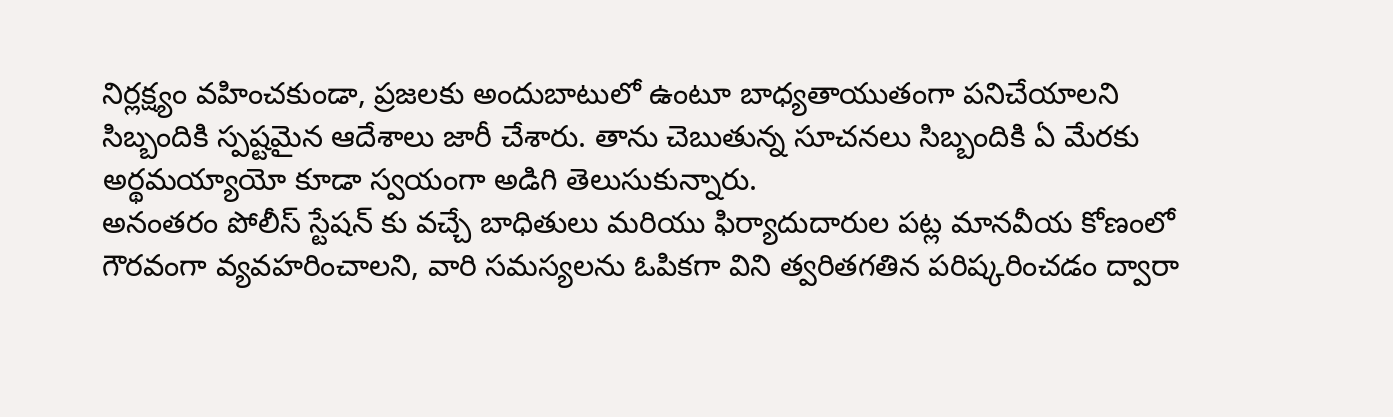నిర్లక్ష్యం వహించకుండా, ప్రజలకు అందుబాటులో ఉంటూ బాధ్యతాయుతంగా పనిచేయాలని సిబ్బందికి స్పష్టమైన ఆదేశాలు జారీ చేశారు. తాను చెబుతున్న సూచనలు సిబ్బందికి ఏ మేరకు అర్థమయ్యాయో కూడా స్వయంగా అడిగి తెలుసుకున్నారు.
అనంతరం పోలీస్ స్టేషన్ కు వచ్చే బాధితులు మరియు ఫిర్యాదుదారుల పట్ల మానవీయ కోణంలో గౌరవంగా వ్యవహరించాలని, వారి సమస్యలను ఓపికగా విని త్వరితగతిన పరిష్కరించడం ద్వారా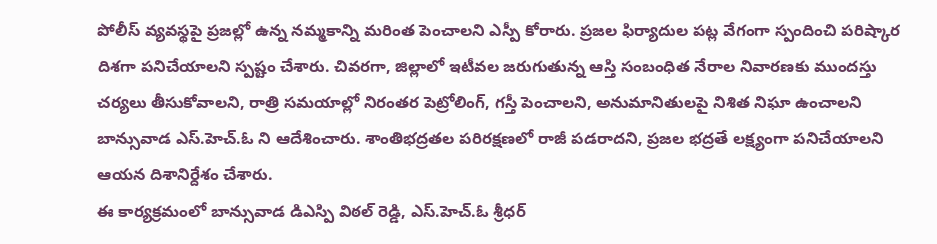పోలీస్ వ్యవస్థపై ప్రజల్లో ఉన్న నమ్మకాన్ని మరింత పెంచాలని ఎస్పీ కోరారు. ప్రజల ఫిర్యాదుల పట్ల వేగంగా స్పందించి పరిష్కార దిశగా పనిచేయాలని స్పష్టం చేశారు. చివరగా, జిల్లాలో ఇటీవల జరుగుతున్న ఆస్తి సంబంధిత నేరాల నివారణకు ముందస్తు చర్యలు తీసుకోవాలని, రాత్రి సమయాల్లో నిరంతర పెట్రోలింగ్, గస్తీ పెంచాలని, అనుమానితులపై నిశిత నిఘా ఉంచాలని బాన్సువాడ ఎస్.హెచ్.ఓ ని ఆదేశించారు. శాంతిభద్రతల పరిరక్షణలో రాజీ పడరాదని, ప్రజల భద్రతే లక్ష్యంగా పనిచేయాలని ఆయన దిశానిర్దేశం చేశారు.
ఈ కార్యక్రమంలో బాన్సువాడ డిఎస్పి విఠల్ రెడ్డి, ఎస్.హెచ్.ఓ శ్రీధర్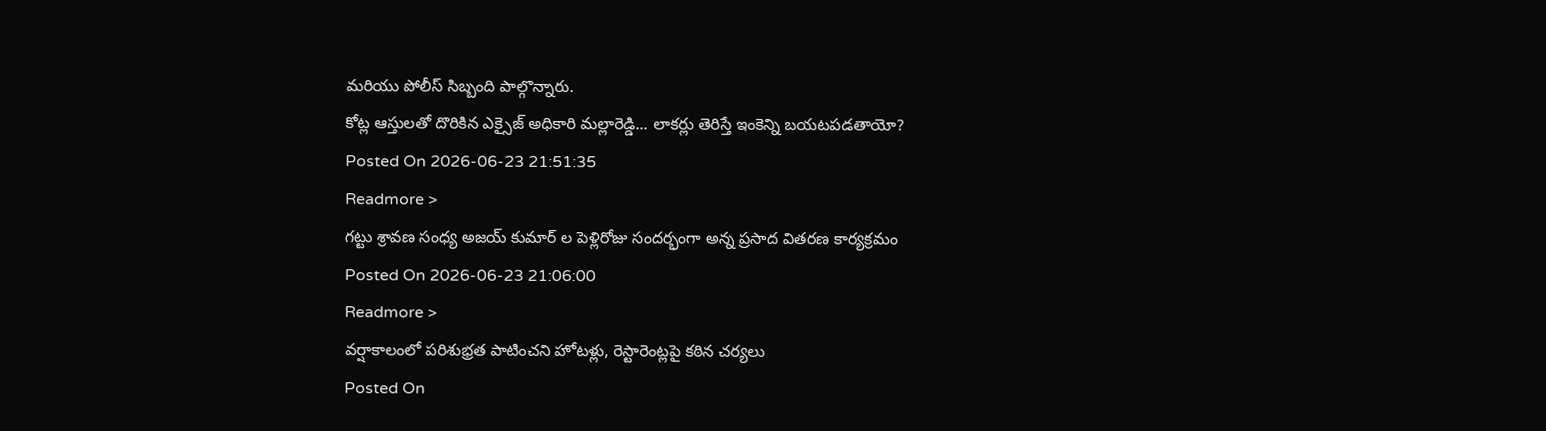మరియు పోలీస్ సిబ్బంది పాల్గొన్నారు.
కోట్ల ఆస్తులతో దొరికిన ఎక్సైజ్ అధికారి మల్లారెడ్డి... లాకర్లు తెరిస్తే ఇంకెన్ని బయటపడతాయో?
Posted On 2026-06-23 21:51:35
Readmore >
గట్టు శ్రావణ సంధ్య అజయ్ కుమార్ ల పెళ్లిరోజు సందర్భంగా అన్న ప్రసాద వితరణ కార్యక్రమం
Posted On 2026-06-23 21:06:00
Readmore >
వర్షాకాలంలో పరిశుభ్రత పాటించని హోటళ్లు, రెస్టారెంట్లపై కఠిన చర్యలు
Posted On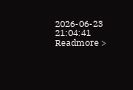2026-06-23 21:04:41
Readmore >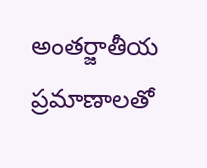అంతర్జాతీయ ప్రమాణాలతో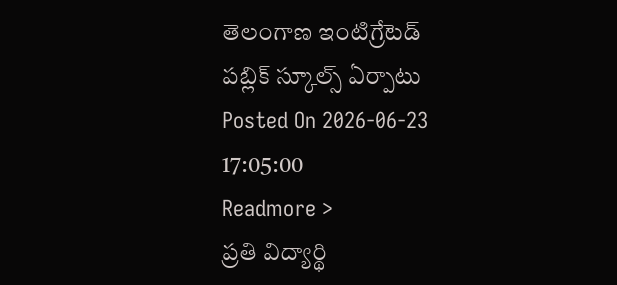తెలంగాణ ఇంటిగ్రేటెడ్ పబ్లిక్ స్కూల్స్ ఏర్పాటు
Posted On 2026-06-23 17:05:00
Readmore >
ప్రతి విద్యార్థి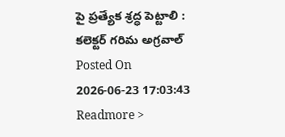పై ప్రత్యేక శ్రద్ధ పెట్టాలి : కలెక్టర్ గరిమ అగ్రవాల్
Posted On 2026-06-23 17:03:43
Readmore >